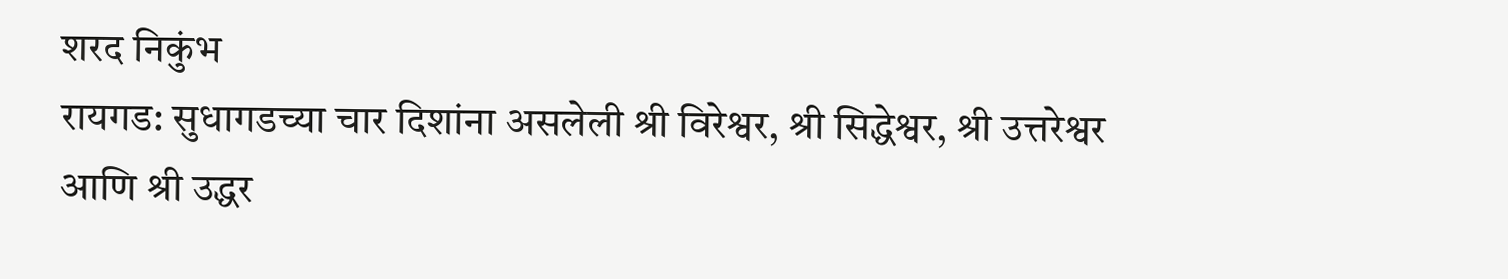शरद निकुंभ
रायगड: सुधागडच्या चार दिशांना असलेली श्री विरेश्वर, श्री सिद्धेश्वर, श्री उत्तरेश्वर आणि श्री उद्धर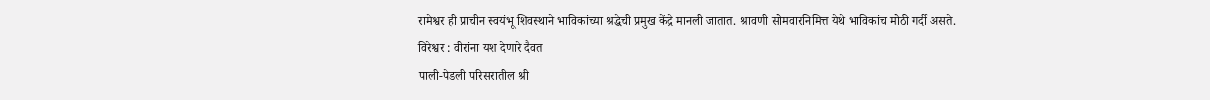रामेश्वर ही प्राचीन स्वयंभू शिवस्थाने भाविकांच्या श्रद्धेची प्रमुख केंद्रे मानली जातात. श्रावणी सोमवारनिमित्त येथे भाविकांच मोठी गर्दी असते.
विरेश्वर : वीरांना यश देणारे दैवत
पाली-पेडली परिसरातील श्री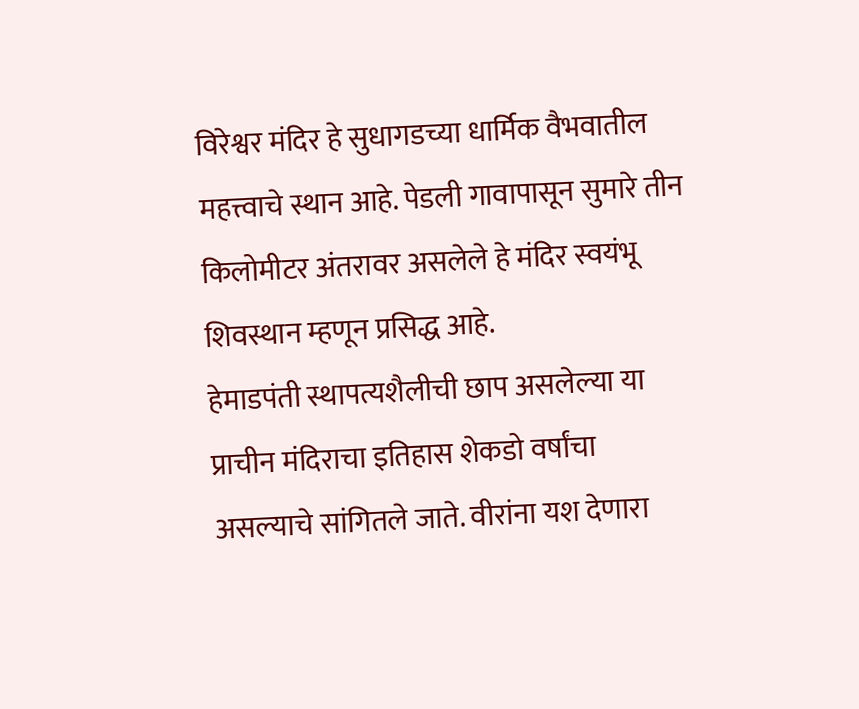विरेश्वर मंदिर हे सुधागडच्या धार्मिक वैभवातील महत्त्वाचे स्थान आहे. पेडली गावापासून सुमारे तीन किलोमीटर अंतरावर असलेले हे मंदिर स्वयंभू शिवस्थान म्हणून प्रसिद्ध आहे.
हेमाडपंती स्थापत्यशैलीची छाप असलेल्या या प्राचीन मंदिराचा इतिहास शेकडो वर्षांचा असल्याचे सांगितले जाते. वीरांना यश देणारा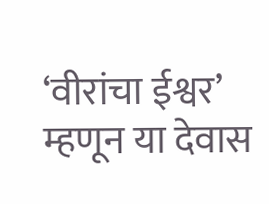‘वीरांचा ईश्वर’ म्हणून या देवास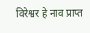विरेश्वर हे नाव प्राप्त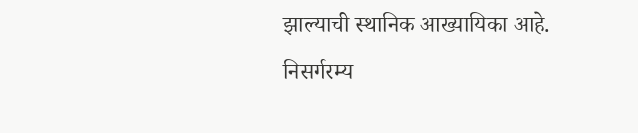झाल्याची स्थानिक आख्यायिका आहे.
निसर्गरम्य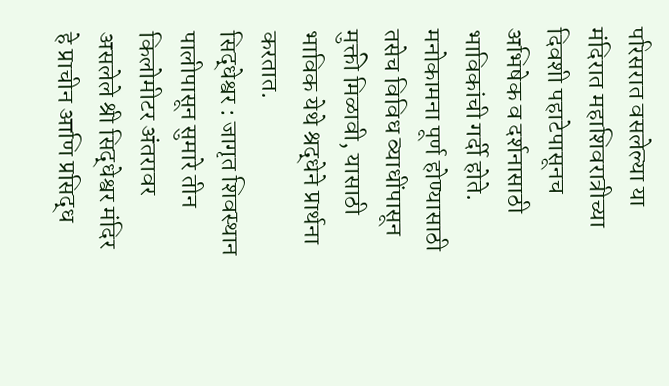परिसरात वसलेल्या या मंदिरात महाशिवरात्रीच्या दिवशी पहाटेपासूनच अभिषेक व दर्शनासाठी भाविकांची गर्दी होते. मनोकामना पूर्ण होण्यासाठी तसेच विविध व्याधींपासून मुक्ती मिळावी, यासाठी भाविक येथे श्रद्धेने प्रार्थना करतात.
सिद्धेश्वर : जागृत शिवस्थान
पालीपासून सुमारे तीन किलोमीटर अंतरावर असलेले श्री सिद्धेश्वर मंदिर हे प्राचीन आणि प्रसिद्ध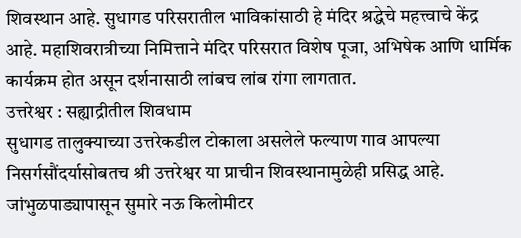शिवस्थान आहे. सुधागड परिसरातील भाविकांसाठी हे मंदिर श्रद्धेचे महत्त्वाचे केंद्र आहे. महाशिवरात्रीच्या निमित्ताने मंदिर परिसरात विशेष पूजा, अभिषेक आणि धार्मिक कार्यक्रम होत असून दर्शनासाठी लांबच लांब रांगा लागतात.
उत्तरेश्वर : सह्याद्रीतील शिवधाम
सुधागड तालुक्याच्या उत्तरेकडील टोकाला असलेले फल्याण गाव आपल्या निसर्गसौंदर्यासोबतच श्री उत्तरेश्वर या प्राचीन शिवस्थानामुळेही प्रसिद्ध आहे. जांभुळपाड्यापासून सुमारे नऊ किलोमीटर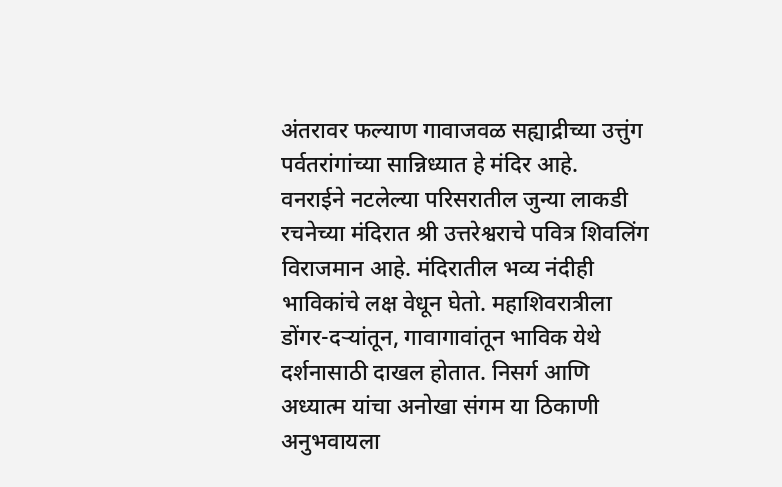अंतरावर फल्याण गावाजवळ सह्याद्रीच्या उत्तुंग पर्वतरांगांच्या सान्निध्यात हे मंदिर आहे.
वनराईने नटलेल्या परिसरातील जुन्या लाकडी रचनेच्या मंदिरात श्री उत्तरेश्वराचे पवित्र शिवलिंग विराजमान आहे. मंदिरातील भव्य नंदीही भाविकांचे लक्ष वेधून घेतो. महाशिवरात्रीला डोंगर-दऱ्यांतून, गावागावांतून भाविक येथे दर्शनासाठी दाखल होतात. निसर्ग आणि अध्यात्म यांचा अनोखा संगम या ठिकाणी अनुभवायला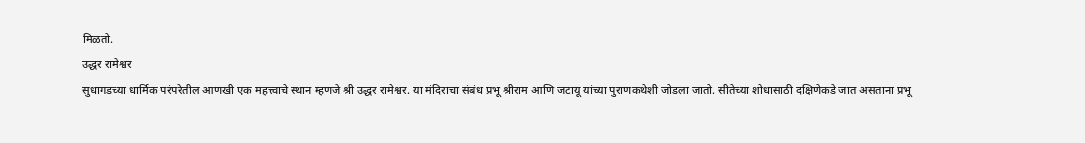मिळतो.
उद्धर रामेश्वर
सुधागडच्या धार्मिक परंपरेतील आणखी एक महत्त्वाचे स्थान म्हणजे श्री उद्धर रामेश्वर. या मंदिराचा संबंध प्रभू श्रीराम आणि जटायू यांच्या पुराणकथेशी जोडला जातो. सीतेच्या शोधासाठी दक्षिणेकडे जात असताना प्रभू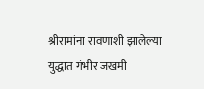श्रीरामांना रावणाशी झालेल्या युद्धात गंभीर जखमी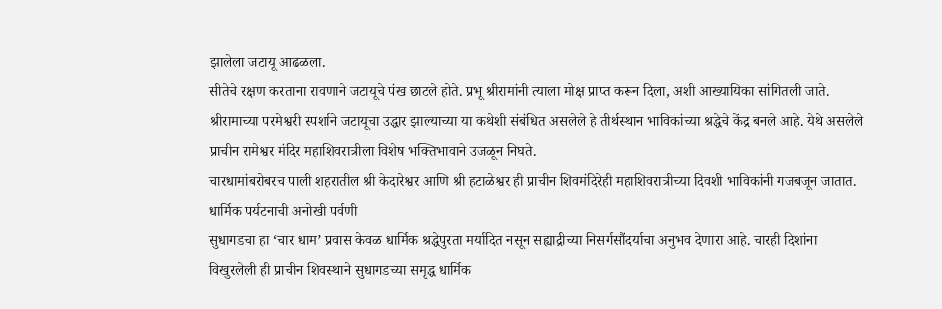झालेला जटायू आढळला.
सीतेचे रक्षण करताना रावणाने जटायूचे पंख छाटले होते. प्रभू श्रीरामांनी त्याला मोक्ष प्राप्त करून दिला, अशी आख्यायिका सांगितली जाते. श्रीरामाच्या परमेश्वरी स्पर्शाने जटायूचा उद्धार झाल्याच्या या कथेशी संबंधित असलेले हे तीर्थस्थान भाविकांच्या श्रद्धेचे केंद्र बनले आहे. येथे असलेले प्राचीन रामेश्वर मंदिर महाशिवरात्रीला विशेष भक्तिभावाने उजळून निघते.
चारधामांबरोबरच पाली शहरातील श्री केदारेश्वर आणि श्री हटाळेश्वर ही प्राचीन शिवमंदिरेही महाशिवरात्रीच्या दिवशी भाविकांनी गजबजून जातात.
धार्मिक पर्यटनाची अनोखी पर्वणी
सुधागडचा हा ‘चार धाम’ प्रवास केवळ धार्मिक श्रद्धेपुरता मर्यादित नसून सह्याद्रीच्या निसर्गसौंदर्याचा अनुभव देणारा आहे. चारही दिशांना विखुरलेली ही प्राचीन शिवस्थाने सुधागडच्या समृद्ध धार्मिक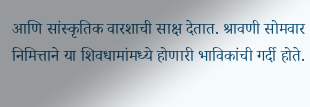आणि सांस्कृतिक वारशाची साक्ष देतात. श्रावणी सोमवार निमित्ताने या शिवधामांमध्ये होणारी भाविकांची गर्दी होते.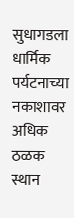सुधागडला धार्मिक पर्यटनाच्या नकाशावर अधिक ठळक स्थान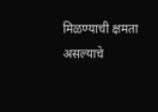मिळण्याची क्षमता असल्याचे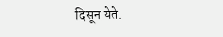दिसून येते.